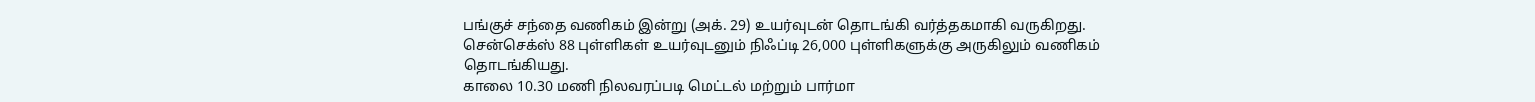பங்குச் சந்தை வணிகம் இன்று (அக். 29) உயர்வுடன் தொடங்கி வர்த்தகமாகி வருகிறது. சென்செக்ஸ் 88 புள்ளிகள் உயர்வுடனும் நிஃப்டி 26,000 புள்ளிகளுக்கு அருகிலும் வணிகம் தொடங்கியது.
காலை 10.30 மணி நிலவரப்படி மெட்டல் மற்றும் பார்மா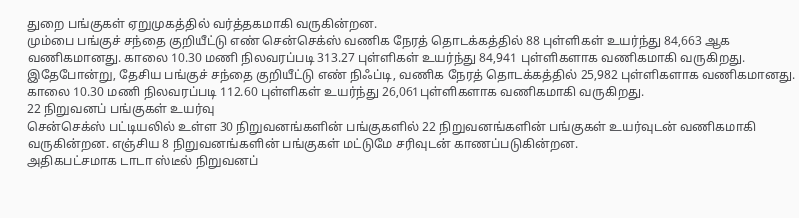துறை பங்குகள் ஏறுமுகத்தில் வர்த்தகமாகி வருகின்றன.
மும்பை பங்குச் சந்தை குறியீட்டு எண் சென்செக்ஸ் வணிக நேரத் தொடக்கத்தில் 88 புள்ளிகள் உயர்ந்து 84,663 ஆக வணிகமானது. காலை 10.30 மணி நிலவரப்படி 313.27 புள்ளிகள் உயர்ந்து 84,941 புள்ளிகளாக வணிகமாகி வருகிறது.
இதேபோன்று, தேசிய பங்குச் சந்தை குறியீட்டு எண் நிஃப்டி, வணிக நேரத் தொடக்கத்தில் 25,982 புள்ளிகளாக வணிகமானது. காலை 10.30 மணி நிலவரப்படி 112.60 புள்ளிகள் உயர்ந்து 26,061புள்ளிகளாக வணிகமாகி வருகிறது.
22 நிறுவனப் பங்குகள் உயர்வு
சென்செக்ஸ் பட்டியலில் உள்ள 30 நிறுவனங்களின் பங்குகளில் 22 நிறுவனங்களின் பங்குகள் உயர்வுடன் வணிகமாகி வருகின்றன. எஞ்சிய 8 நிறுவனங்களின் பங்குகள் மட்டுமே சரிவுடன் காணப்படுகின்றன.
அதிகபட்சமாக டாடா ஸ்டீல் நிறுவனப்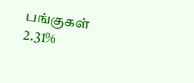பங்குகள் 2.31%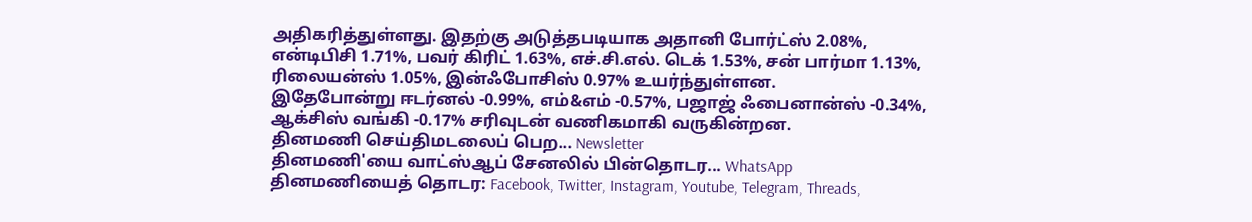அதிகரித்துள்ளது. இதற்கு அடுத்தபடியாக அதானி போர்ட்ஸ் 2.08%, என்டிபிசி 1.71%, பவர் கிரிட் 1.63%, எச்.சி.எல். டெக் 1.53%, சன் பார்மா 1.13%, ரிலையன்ஸ் 1.05%, இன்ஃபோசிஸ் 0.97% உயர்ந்துள்ளன.
இதேபோன்று ஈடர்னல் -0.99%, எம்&எம் -0.57%, பஜாஜ் ஃபைனான்ஸ் -0.34%, ஆக்சிஸ் வங்கி -0.17% சரிவுடன் வணிகமாகி வருகின்றன.
தினமணி செய்திமடலைப் பெற... Newsletter
தினமணி'யை வாட்ஸ்ஆப் சேனலில் பின்தொடர... WhatsApp
தினமணியைத் தொடர: Facebook, Twitter, Instagram, Youtube, Telegram, Threads,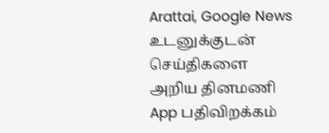Arattai, Google News
உடனுக்குடன் செய்திகளை அறிய தினமணி App பதிவிறக்கம்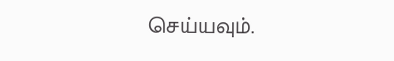செய்யவும்.